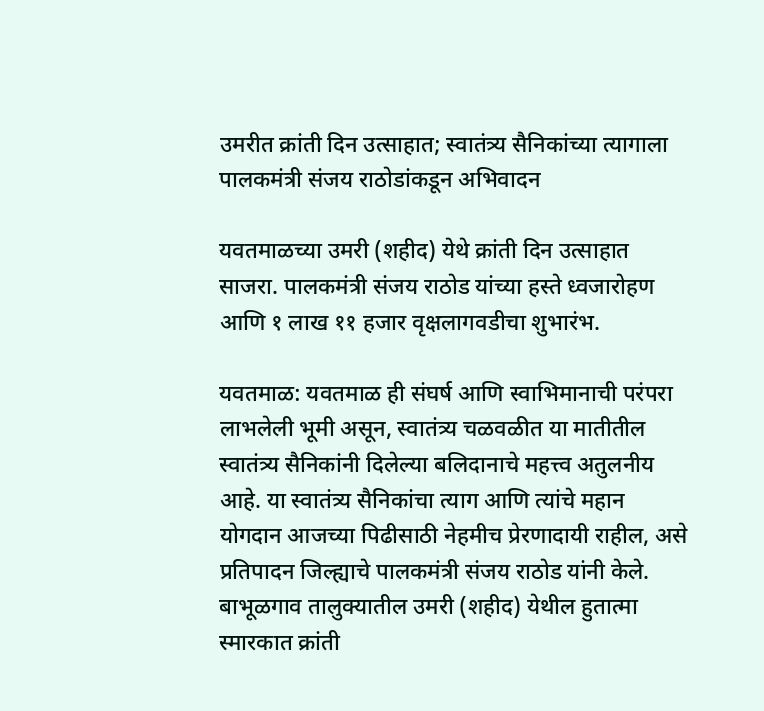उमरीत क्रांती दिन उत्साहात; स्वातंत्र्य सैनिकांच्या त्यागाला पालकमंत्री संजय राठोडांकडून अभिवादन

यवतमाळच्या उमरी (शहीद) येथे क्रांती दिन उत्साहात साजरा. पालकमंत्री संजय राठोड यांच्या हस्ते ध्वजारोहण आणि १ लाख ११ हजार वृक्षलागवडीचा शुभारंभ.

यवतमाळ: यवतमाळ ही संघर्ष आणि स्वाभिमानाची परंपरा लाभलेली भूमी असून, स्वातंत्र्य चळवळीत या मातीतील स्वातंत्र्य सैनिकांनी दिलेल्या बलिदानाचे महत्त्व अतुलनीय आहे. या स्वातंत्र्य सैनिकांचा त्याग आणि त्यांचे महान योगदान आजच्या पिढीसाठी नेहमीच प्रेरणादायी राहील, असे प्रतिपादन जिल्ह्याचे पालकमंत्री संजय राठोड यांनी केले. बाभूळगाव तालुक्यातील उमरी (शहीद) येथील हुतात्मा स्मारकात क्रांती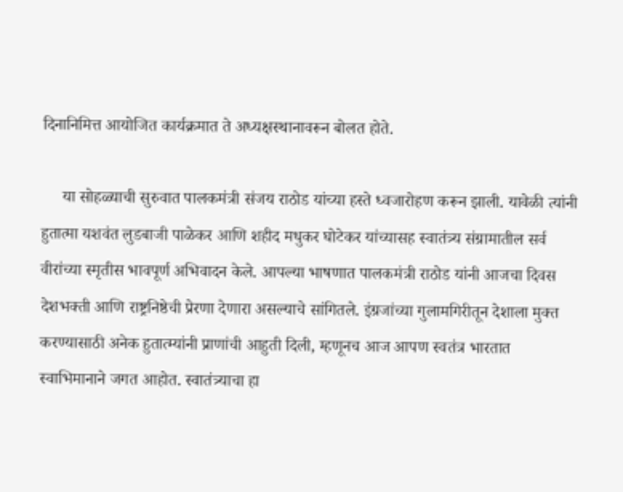दिनानिमित्त आयोजित कार्यक्रमात ते अध्यक्षस्थानावरून बोलत होते.

     या सोहळ्याची सुरुवात पालकमंत्री संजय राठोड यांच्या हस्ते ध्वजारोहण करून झाली. यावेळी त्यांनी हुतात्मा यशवंत लुडबाजी पाळेकर आणि शहीद मधुकर घोटेकर यांच्यासह स्वातंत्र्य संग्रामातील सर्व वीरांच्या स्मृतीस भावपूर्ण अभिवादन केले. आपल्या भाषणात पालकमंत्री राठोड यांनी आजचा दिवस देशभक्ती आणि राष्ट्रनिष्ठेची प्रेरणा देणारा असल्याचे सांगितले. इंग्रजांच्या गुलामगिरीतून देशाला मुक्त करण्यासाठी अनेक हुतात्म्यांनी प्राणांची आहुती दिली, म्हणूनच आज आपण स्वतंत्र भारतात स्वाभिमानाने जगत आहोत. स्वातंत्र्याचा हा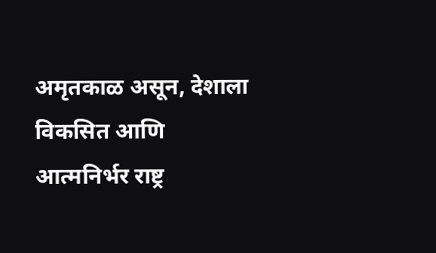अमृतकाळ असून, देशाला विकसित आणि आत्मनिर्भर राष्ट्र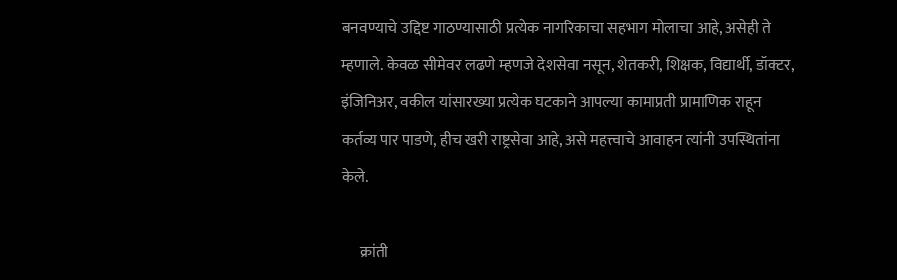बनवण्याचे उद्दिष्ट गाठण्यासाठी प्रत्येक नागरिकाचा सहभाग मोलाचा आहे, असेही ते म्हणाले. केवळ सीमेवर लढणे म्हणजे देशसेवा नसून, शेतकरी, शिक्षक, विद्यार्थी, डॉक्टर, इंजिनिअर, वकील यांसारख्या प्रत्येक घटकाने आपल्या कामाप्रती प्रामाणिक राहून कर्तव्य पार पाडणे, हीच खरी राष्ट्रसेवा आहे, असे महत्त्वाचे आवाहन त्यांनी उपस्थितांना केले.

      क्रांती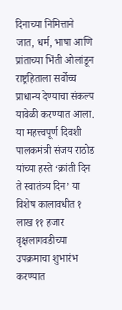दिनाच्या निमित्ताने जात, धर्म, भाषा आणि प्रांताच्या भिंती ओलांडून राष्ट्रहिताला सर्वोच्च प्राधान्य देण्याचा संकल्प यावेळी करण्यात आला. या महत्त्वपूर्ण दिवशी पालकमंत्री संजय राठोड यांच्या हस्ते ‘क्रांती दिन ते स्वातंत्र्य दिन’ या विशेष कालावधीत १ लाख ११ हजार वृक्षलागवडीच्या उपक्रमाचा शुभारंभ करण्यात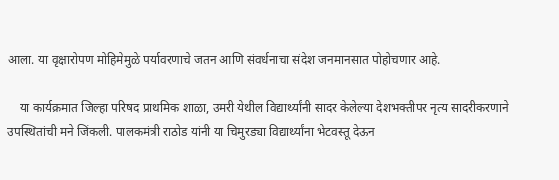आला. या वृक्षारोपण मोहिमेमुळे पर्यावरणाचे जतन आणि संवर्धनाचा संदेश जनमानसात पोहोचणार आहे.

    या कार्यक्रमात जिल्हा परिषद प्राथमिक शाळा, उमरी येथील विद्यार्थ्यांनी सादर केलेल्या देशभक्तीपर नृत्य सादरीकरणाने उपस्थितांची मने जिंकली. पालकमंत्री राठोड यांनी या चिमुरड्या विद्यार्थ्यांना भेटवस्तू देऊन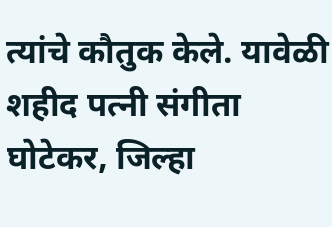त्यांचे कौतुक केले. यावेळी शहीद पत्नी संगीता घोटेकर, जिल्हा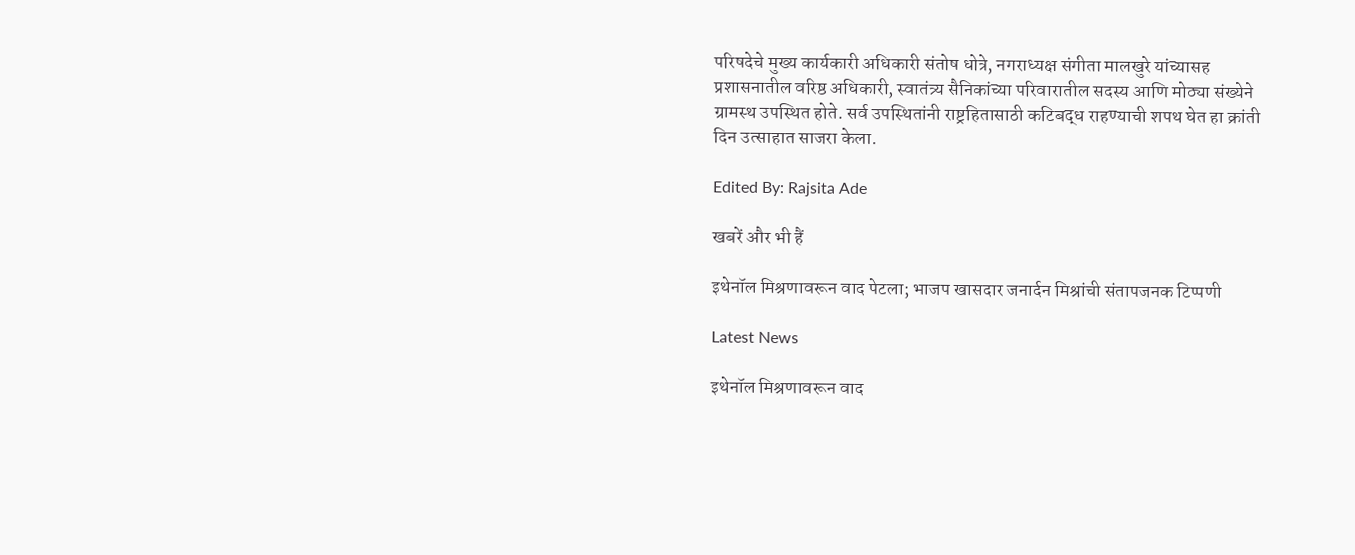परिषदेचे मुख्य कार्यकारी अधिकारी संतोष धोत्रे, नगराध्यक्ष संगीता मालखुरे यांच्यासह प्रशासनातील वरिष्ठ अधिकारी, स्वातंत्र्य सैनिकांच्या परिवारातील सदस्य आणि मोठ्या संख्येने ग्रामस्थ उपस्थित होते. सर्व उपस्थितांनी राष्ट्रहितासाठी कटिबद्ध राहण्याची शपथ घेत हा क्रांती दिन उत्साहात साजरा केला.

Edited By: Rajsita Ade

खबरें और भी हैं

इथेनॉल मिश्रणावरून वाद पेटला; भाजप खासदार जनार्दन मिश्रांची संतापजनक टिप्पणी

Latest News

इथेनॉल मिश्रणावरून वाद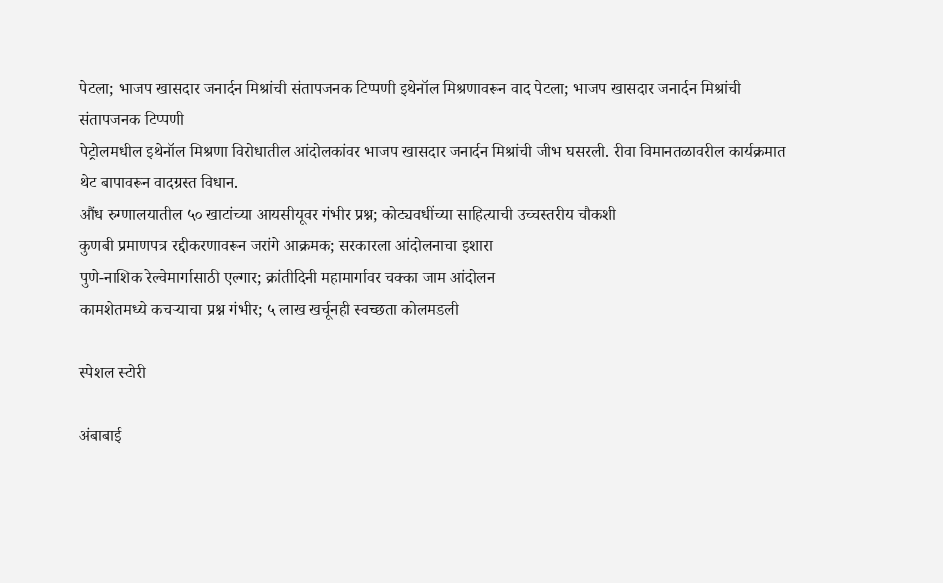पेटला; भाजप खासदार जनार्दन मिश्रांची संतापजनक टिप्पणी इथेनॉल मिश्रणावरून वाद पेटला; भाजप खासदार जनार्दन मिश्रांची संतापजनक टिप्पणी
पेट्रोलमधील इथेनॉल मिश्रणा विरोधातील आंदोलकांवर भाजप खासदार जनार्दन मिश्रांची जीभ घसरली. रीवा विमानतळावरील कार्यक्रमात थेट बापावरून वादग्रस्त विधान.
औंध रुग्णालयातील ५० खाटांच्या आयसीयूवर गंभीर प्रश्न; कोट्यवधींच्या साहित्याची उच्चस्तरीय चौकशी
कुणबी प्रमाणपत्र रद्दीकरणावरून जरांगे आक्रमक; सरकारला आंदोलनाचा इशारा
पुणे-नाशिक रेल्वेमार्गासाठी एल्गार; क्रांतीदिनी महामार्गावर चक्का जाम आंदोलन
कामशेतमध्ये कचऱ्याचा प्रश्न गंभीर; ५ लाख खर्चूनही स्वच्छता कोलमडली

स्पेशल स्टोरी

अंबाबाई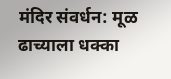मंदिर संवर्धन: मूळ ढाच्याला धक्का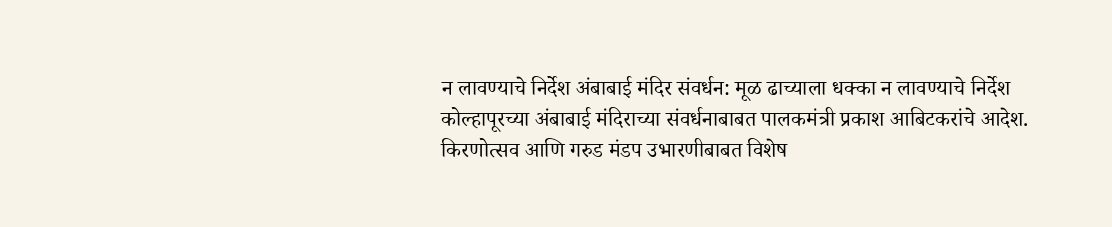न लावण्याचे निर्देश अंबाबाई मंदिर संवर्धन: मूळ ढाच्याला धक्का न लावण्याचे निर्देश
कोल्हापूरच्या अंबाबाई मंदिराच्या संवर्धनाबाबत पालकमंत्री प्रकाश आबिटकरांचे आदेश. किरणोत्सव आणि गरुड मंडप उभारणीबाबत विशेष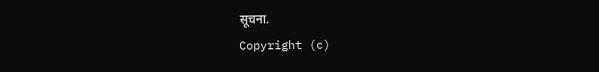सूचना.
Copyright (c)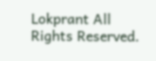Lokprant All Rights Reserved.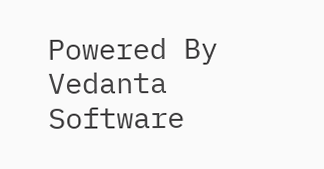Powered By Vedanta Software